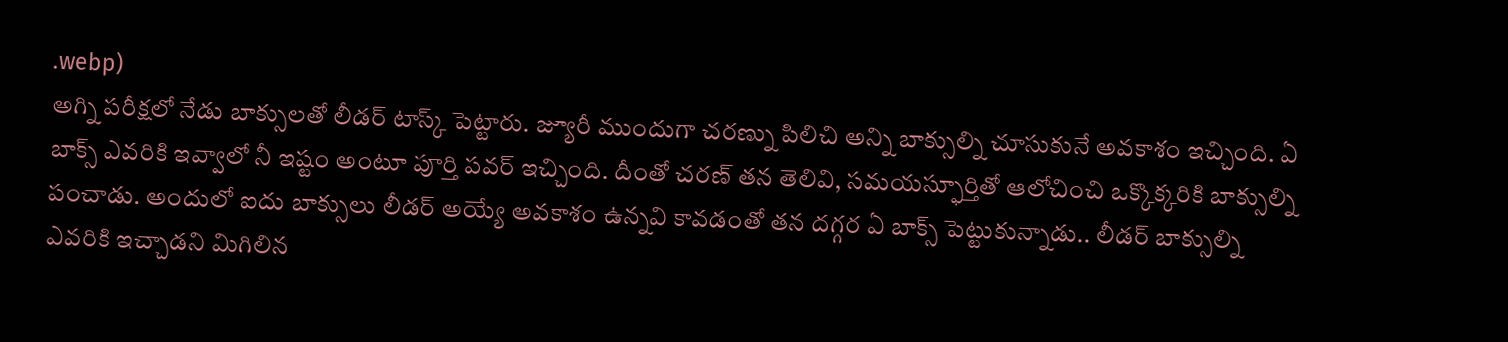.webp)
అగ్ని పరీక్షలో నేడు బాక్సులతో లీడర్ టాస్క్ పెట్టారు. జ్యూరీ ముందుగా చరణ్ను పిలిచి అన్ని బాక్సుల్ని చూసుకునే అవకాశం ఇచ్చింది. ఏ బాక్స్ ఎవరికి ఇవ్వాలో నీ ఇష్టం అంటూ పూర్తి పవర్ ఇచ్చింది. దీంతో చరణ్ తన తెలివి, సమయస్ఫూర్తితో ఆలోచించి ఒక్కొక్కరికి బాక్సుల్ని పంచాడు. అందులో ఐదు బాక్సులు లీడర్ అయ్యే అవకాశం ఉన్నవి కావడంతో తన దగ్గర ఏ బాక్స్ పెట్టుకున్నాడు.. లీడర్ బాక్సుల్ని ఎవరికి ఇచ్చాడని మిగిలిన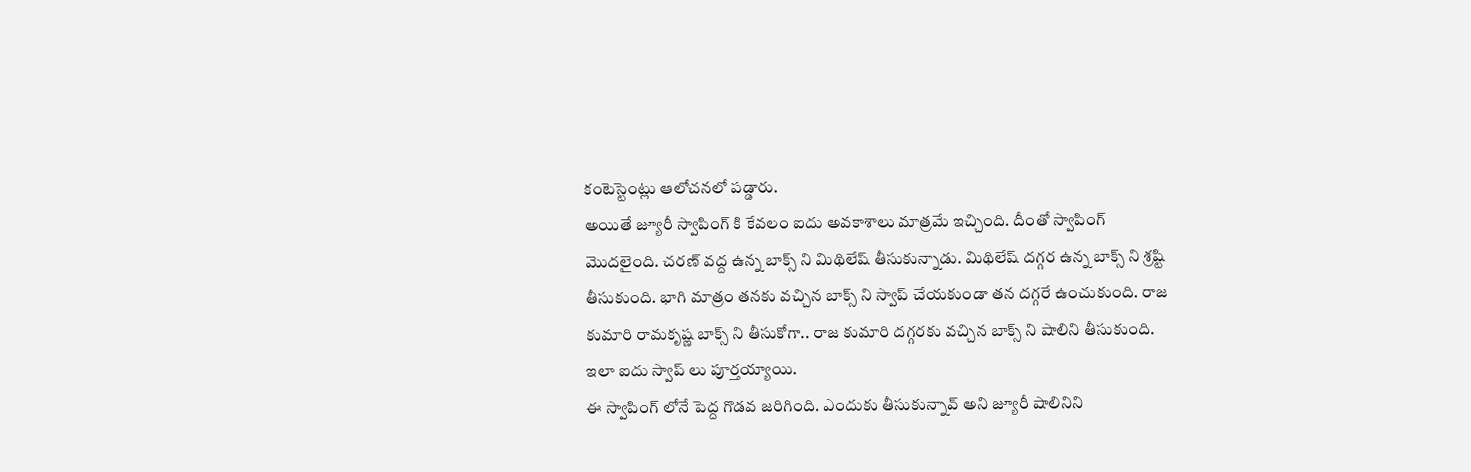కంటెస్టెంట్లు ఆలోచనలో పడ్డారు.
అయితే జ్యూరీ స్వాపింగ్ కి కేవలం ఐదు అవకాశాలు మాత్రమే ఇచ్చింది. దీంతో స్వాపింగ్ మొదలైంది. చరణ్ వద్ద ఉన్న బాక్స్ ని మిథిలేష్ తీసుకున్నాడు. మిథిలేష్ దగ్గర ఉన్న బాక్స్ ని శ్రష్టి తీసుకుంది. భాగి మాత్రం తనకు వచ్చిన బాక్స్ ని స్వాప్ చేయకుండా తన దగ్గరే ఉంచుకుంది. రాజ కుమారి రామకృష్ణ బాక్స్ ని తీసుకోగా.. రాజ కుమారి దగ్గరకు వచ్చిన బాక్స్ ని షాలిని తీసుకుంది. ఇలా ఐదు స్వాప్ లు పూర్తయ్యాయి.
ఈ స్వాపింగ్ లోనే పెద్ద గొడవ జరిగింది. ఎందుకు తీసుకున్నావ్ అని జ్యూరీ షాలినిని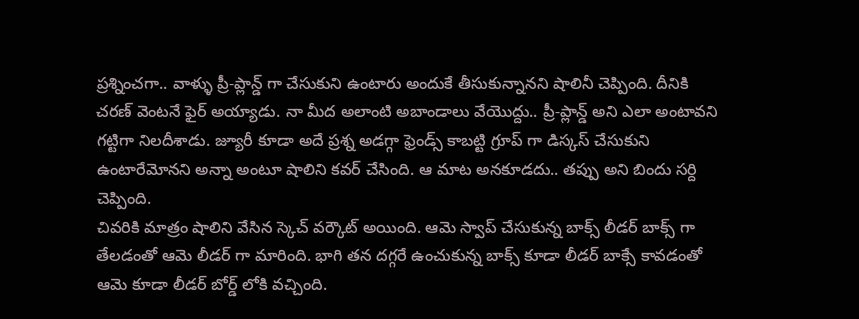ప్రశ్నించగా.. వాళ్ళు ప్రీ-ప్లాన్డ్ గా చేసుకుని ఉంటారు అందుకే తీసుకున్నానని షాలినీ చెప్పింది. దీనికి చరణ్ వెంటనే ఫైర్ అయ్యాడు. నా మీద అలాంటి అబాండాలు వేయొద్దు.. ప్రీ-ప్లాన్డ్ అని ఎలా అంటావని గట్టిగా నిలదీశాడు. జ్యూరీ కూడా అదే ప్రశ్న అడగ్గా ఫ్రెండ్స్ కాబట్టి గ్రూప్ గా డిస్కస్ చేసుకుని ఉంటారేమోనని అన్నా అంటూ షాలిని కవర్ చేసింది. ఆ మాట అనకూడదు.. తప్పు అని బిందు సర్ది చెప్పింది.
చివరికి మాత్రం షాలిని వేసిన స్కెచ్ వర్కౌట్ అయింది. ఆమె స్వాప్ చేసుకున్న బాక్స్ లీడర్ బాక్స్ గా తేలడంతో ఆమె లీడర్ గా మారింది. భాగి తన దగ్గరే ఉంచుకున్న బాక్స్ కూడా లీడర్ బాక్సే కావడంతో ఆమె కూడా లీడర్ బోర్డ్ లోకి వచ్చింది.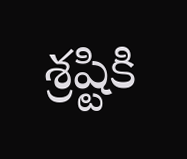శ్రష్టికి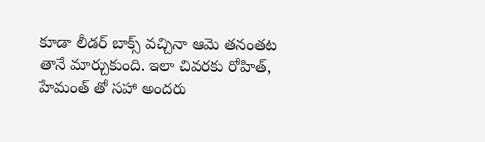కూడా లీడర్ బాక్స్ వచ్చినా ఆమె తనంతట తానే మార్చుకుంది. ఇలా చివరకు రోహిత్, హేమంత్ తో సహా అందరు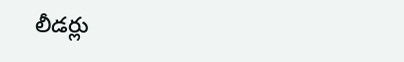లీడర్లు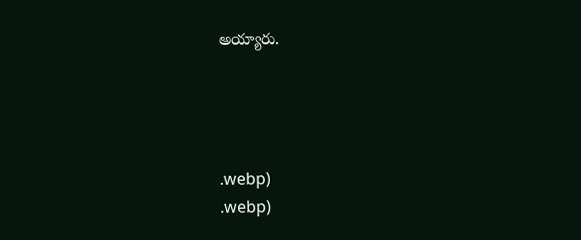అయ్యారు.




.webp)
.webp)